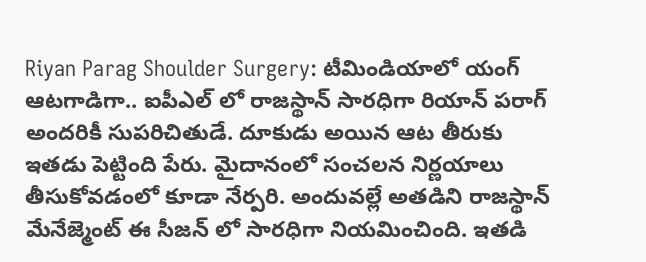Riyan Parag Shoulder Surgery: టీమిండియాలో యంగ్ ఆటగాడిగా.. ఐపీఎల్ లో రాజస్థాన్ సారధిగా రియాన్ పరాగ్ అందరికీ సుపరిచితుడే. దూకుడు అయిన ఆట తీరుకు ఇతడు పెట్టింది పేరు. మైదానంలో సంచలన నిర్ణయాలు తీసుకోవడంలో కూడా నేర్పరి. అందువల్లే అతడిని రాజస్థాన్ మేనేజ్మెంట్ ఈ సీజన్ లో సారధిగా నియమించింది. ఇతడి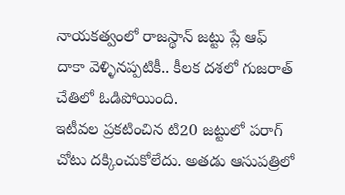నాయకత్వంలో రాజస్థాన్ జట్టు ప్లే ఆఫ్ దాకా వెళ్ళినప్పటికీ.. కీలక దశలో గుజరాత్ చేతిలో ఓడిపోయింది.
ఇటీవల ప్రకటించిన టి20 జట్టులో పరాగ్ చోటు దక్కించుకోలేదు. అతడు ఆసుపత్రిలో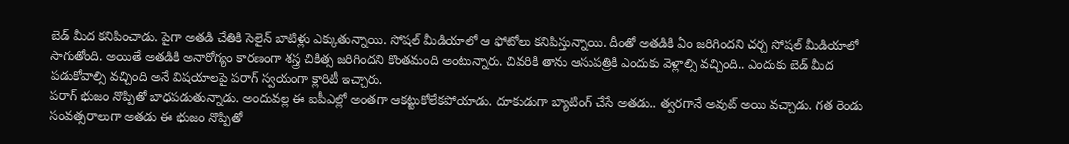బెడ్ మీద కనిపించాడు. పైగా అతడి చేతికి సెలైన్ బాటిళ్లు ఎక్కుతున్నాయి. సోషల్ మీడియాలో ఆ ఫోటోలు కనిపిస్తున్నాయి. దీంతో అతడికి ఏం జరిగిందని చర్చ సోషల్ మీడియాలో సాగుతోంది. అయితే అతడికి అనారోగ్యం కారణంగా శస్త్ర చికిత్స జరిగిందని కొంతమంది అంటున్నారు. చివరికి తాను ఆసుపత్రికి ఎందుకు వెళ్లాల్సి వచ్చింది.. ఎందుకు బెడ్ మీద పడుకోవాల్సి వచ్చింది అనే విషయాలపై పరాగ్ స్వయంగా క్లారిటీ ఇచ్చారు.
పరాగ్ భుజం నొప్పితో బాధపడుతున్నాడు. అందువల్ల ఈ ఐపీఎల్లో అంతగా ఆకట్టుకోలేకపోయాడు. దూకుడుగా బ్యాటింగ్ చేసే అతడు.. త్వరగానే అవుట్ అయి వచ్చాడు. గత రెండు సంవత్సరాలుగా అతడు ఈ భుజం నొప్పితో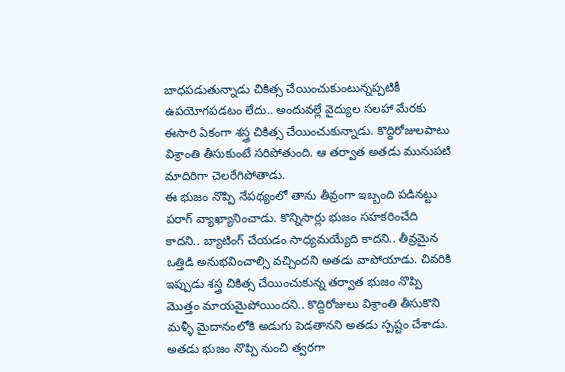బాధపడుతున్నాడు చికిత్స చేయించుకుంటున్నప్పటికీ ఉపయోగపడటం లేదు.. అందువల్లే వైద్యుల సలహా మేరకు ఈసారి ఏకంగా శస్త్ర చికిత్స చేయించుకున్నాడు. కొద్దిరోజులపాటు విశ్రాంతి తీసుకుంటే సరిపోతుంది. ఆ తర్వాత అతడు మునుపటి మాదిరిగా చెలరేగిపోతాడు.
ఈ భుజం నొప్పి నేపథ్యంలో తాను తీవ్రంగా ఇబ్బంది పడినట్టు పరాగ్ వ్యాఖ్యానించాడు. కొన్నిసార్లు భుజం సహకరించేది కాదని.. బ్యాటింగ్ చేయడం సాధ్యమయ్యేది కాదని.. తీవ్రమైన ఒత్తిడి అనుభవించాల్సి వచ్చిందని అతడు వాపోయాడు. చివరికి ఇప్పుడు శస్త్ర చికిత్స చేయించుకున్న తర్వాత భుజం నొప్పి మొత్తం మాయమైపోయిందని.. కొద్దిరోజులు విశ్రాంతి తీసుకొని మళ్ళీ మైదానంలోకి అడుగు పెడతానని అతడు స్పష్టం చేశాడు. అతడు భుజం నొప్పి నుంచి త్వరగా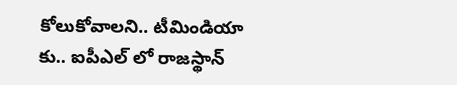కోలుకోవాలని.. టీమిండియా కు.. ఐపీఎల్ లో రాజస్థాన్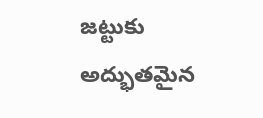జట్టుకు అద్భుతమైన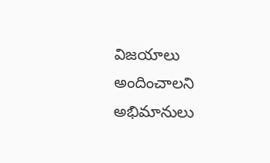విజయాలు అందించాలని అభిమానులు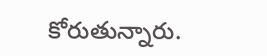కోరుతున్నారు.